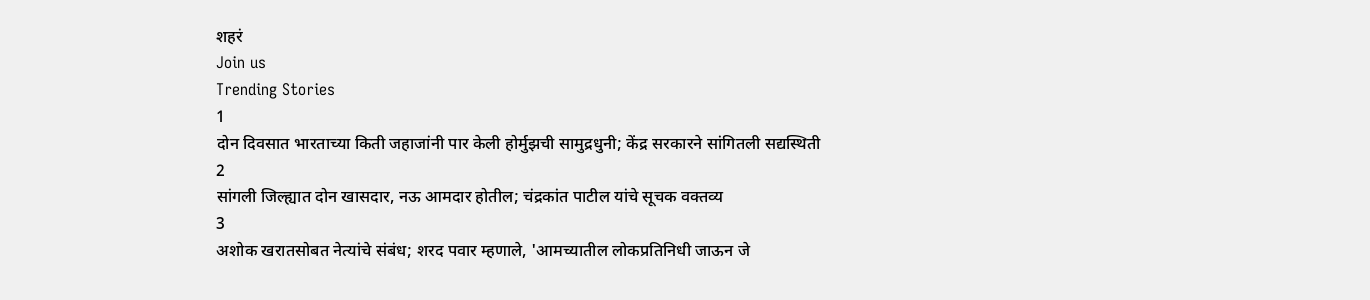शहरं
Join us
Trending Stories
1
दोन दिवसात भारताच्या किती जहाजांनी पार केली होर्मुझची सामुद्रधुनी; केंद्र सरकारने सांगितली सद्यस्थिती
2
सांगली जिल्ह्यात दोन खासदार, नऊ आमदार होतील; चंद्रकांत पाटील यांचे सूचक वक्तव्य
3
अशोक खरातसोबत नेत्यांचे संबंध; शरद पवार म्हणाले, 'आमच्यातील लोकप्रतिनिधी जाऊन जे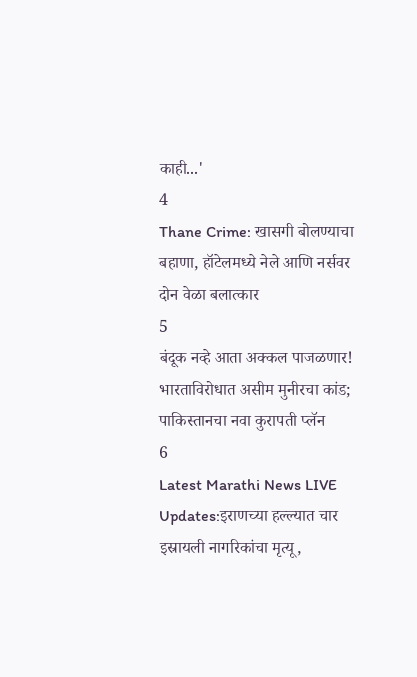काही...'
4
Thane Crime: खासगी बोलण्याचा बहाणा, हॉटेलमध्ये नेले आणि नर्सवर दोन वेळा बलात्कार
5
बंदूक नव्हे आता अक्कल पाजळणार! भारताविरोधात असीम मुनीरचा कांड; पाकिस्तानचा नवा कुरापती प्लॅन
6
Latest Marathi News LIVE Updates:इराणच्या हल्ल्यात चार इस्रायली नागरिकांचा मृत्यू,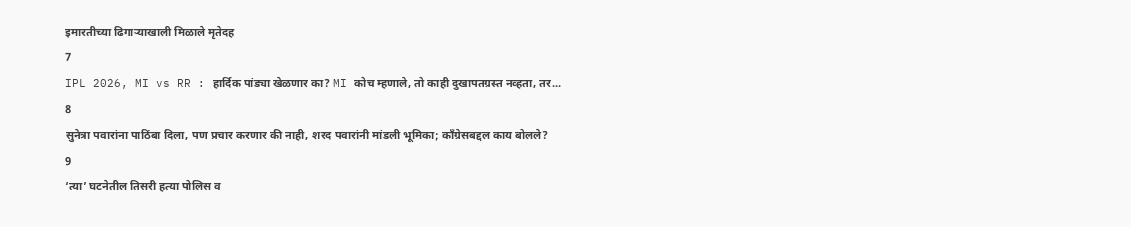इमारतीच्या ढिगाऱ्याखाली मिळाले मृतेदह
7
IPL 2026, MI vs RR : हार्दिक पांड्या खेळणार का? MI कोच म्हणाले, तो काही दुखापतग्रस्त नव्हता, तर...
8
सुनेत्रा पवारांना पाठिंबा दिला, पण प्रचार करणार की नाही, शरद पवारांनी मांडली भूमिका; काँग्रेसबद्दल काय बोलले?
9
‘त्या’ घटनेतील तिसरी हत्या पोलिस व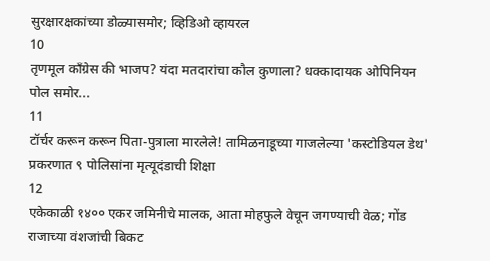सुरक्षारक्षकांच्या डोळ्यासमोर; व्हिडिओ व्हायरल
10
तृणमूल काँग्रेस की भाजप? यंदा मतदारांचा कौल कुणाला? धक्कादायक ओपिनियन पोल समोर...
11
टॉर्चर करून करून पिता-पुत्राला मारलेले! तामिळनाडूच्या गाजलेल्या 'कस्टोडियल डेथ' प्रकरणात ९ पोलिसांना मृत्यूदंडाची शिक्षा
12
एकेकाळी १४०० एकर जमिनीचे मालक, आता मोहफुले वेचून जगण्याची वेळ; गोंड राजाच्या वंशजांची बिकट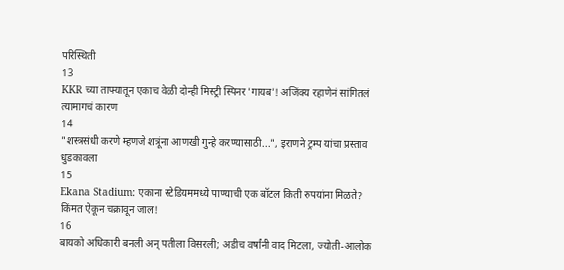परिस्थिती
13
KKR च्या ताफ्यातून एकाच वेळी दोन्ही मिस्ट्री स्पिनर 'गायब'! अजिंक्य रहाणेनं सांगितलं त्यामागचं कारण
14
"शस्त्रसंधी करणे म्हणजे शत्रूंना आणखी गुन्हे करण्यासाठी...", इराणने ट्रम्प यांचा प्रस्ताव धुडकावला
15
Ekana Stadium: एकाना स्टेडियममध्ये पाण्याची एक बॉटल किती रुपयांना मिळते? किंमत ऐकून चक्रावून जाल!
16
बायको अधिकारी बनली अन् पतीला विसरली; अडीच वर्षांनी वाद मिटला, ज्योती-आलोक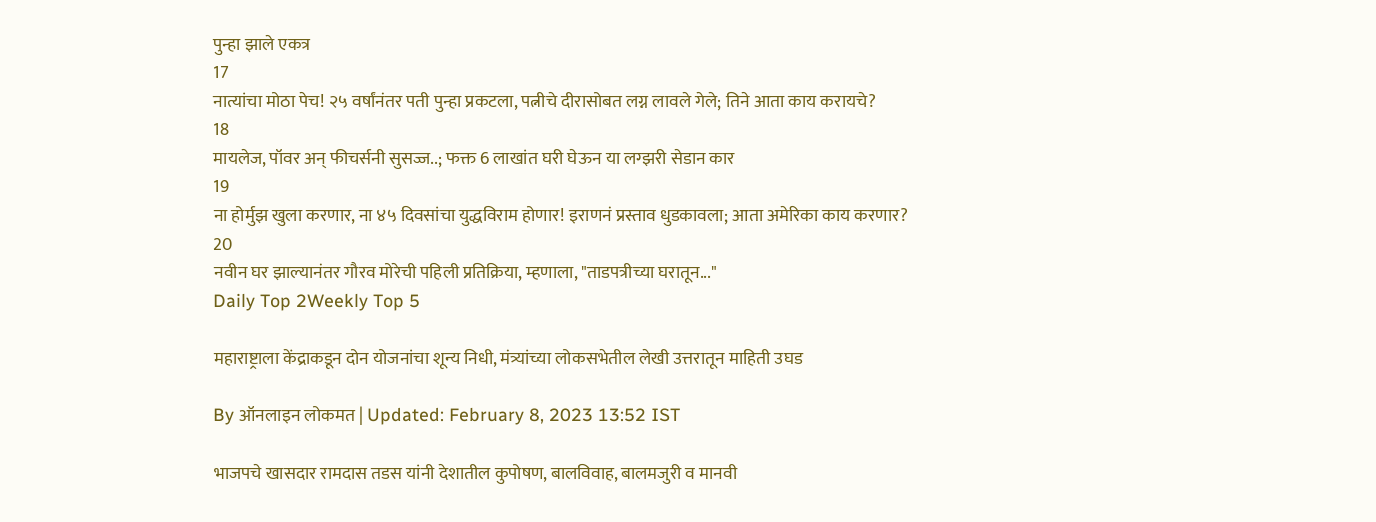पुन्हा झाले एकत्र
17
नात्यांचा मोठा पेच! २५ वर्षांनंतर पती पुन्हा प्रकटला, पत्नीचे दीरासोबत लग्न लावले गेले; तिने आता काय करायचे?
18
मायलेज, पॉवर अन् फीचर्सनी सुसज्ज..; फक्त 6 लाखांत घरी घेऊन या लग्झरी सेडान कार
19
ना होर्मुझ खुला करणार, ना ४५ दिवसांचा युद्धविराम होणार! इराणनं प्रस्ताव धुडकावला; आता अमेरिका काय करणार?
20
नवीन घर झाल्यानंतर गौरव मोरेची पहिली प्रतिक्रिया, म्हणाला, "ताडपत्रीच्या घरातून..."
Daily Top 2Weekly Top 5

महाराष्ट्राला केंद्राकडून दोन योजनांचा शून्य निधी, मंत्र्यांच्या लोकसभेतील लेखी उत्तरातून माहिती उघड

By ऑनलाइन लोकमत | Updated: February 8, 2023 13:52 IST

भाजपचे खासदार रामदास तडस यांनी देशातील कुपोषण, बालविवाह, बालमजुरी व मानवी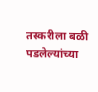तस्करीला बळी पडलेल्यांच्या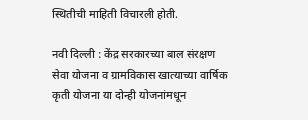स्थितीची माहिती विचारली होती.

नवी दिल्ली : केंद्र सरकारच्या बाल संरक्षण सेवा योजना व ग्रामविकास खात्याच्या वार्षिक कृती योजना या दोन्ही योजनांमधून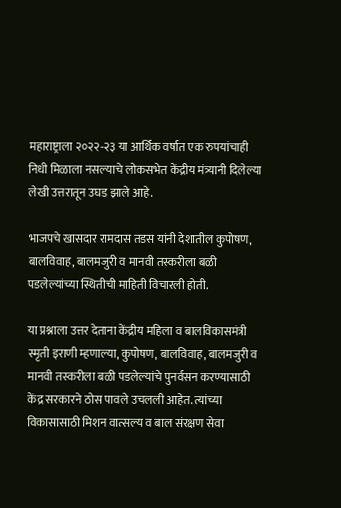महाराष्ट्राला २०२२-२३ या आर्थिक वर्षात एक रुपयांचाही निधी मिळाला नसल्याचे लोकसभेत केंद्रीय मंत्र्यानी दिलेल्या लेखी उत्तरातून उघड झाले आहे.

भाजपचे खासदार रामदास तडस यांनी देशातील कुपोषण, बालविवाह, बालमजुरी व मानवी तस्करीला बळी पडलेल्यांच्या स्थितीची माहिती विचारली होती.

या प्रश्नाला उत्तर देताना केंद्रीय महिला व बालविकासमंत्री स्मृती इराणी म्हणाल्या, कुपोषण, बालविवाह, बालमजुरी व मानवी तस्करीला बळी पडलेल्यांचे पुनर्वसन करण्यासाठी केंद्र सरकारने ठोस पावले उचलली आहेत. त्यांच्या विकासासाठी मिशन वात्सल्य व बाल संरक्षण सेवा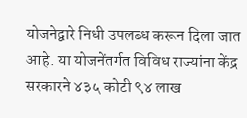योजनेद्वारे निधी उपलब्ध करून दिला जात आहे. या योजनेंतर्गत विविध राज्यांना केंद्र सरकारने ४३५ कोटी ९४ लाख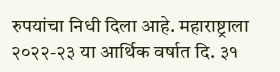रुपयांचा निधी दिला आहे. महाराष्ट्राला २०२२-२३ या आर्थिक वर्षात दि. ३१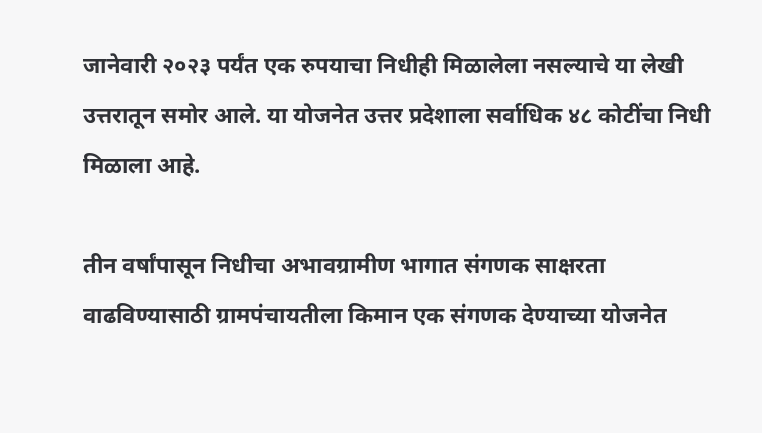जानेवारी २०२३ पर्यंत एक रुपयाचा निधीही मिळालेला नसल्याचे या लेखी उत्तरातून समोर आले. या योजनेत उत्तर प्रदेशाला सर्वाधिक ४८ कोटींचा निधी मिळाला आहे.

तीन वर्षांपासून निधीचा अभावग्रामीण भागात संगणक साक्षरता वाढविण्यासाठी ग्रामपंचायतीला किमान एक संगणक देण्याच्या योजनेत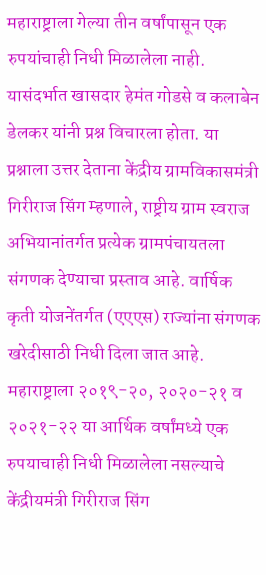महाराष्ट्राला गेल्या तीन वर्षांपासून एक रुपयांचाही निधी मिळालेला नाही. यासंदर्भात खासदार हेमंत गोडसे व कलाबेन डेलकर यांनी प्रश्न विचारला होता. या प्रश्नाला उत्तर देताना केंद्रीय ग्रामविकासमंत्री गिरीराज सिंग म्हणाले, राष्ट्रीय ग्राम स्वराज अभियानांतर्गत प्रत्येक ग्रामपंचायतला संगणक देण्याचा प्रस्ताव आहे. वार्षिक कृती योजनेंतर्गत (एएएस) राज्यांना संगणक खरेदीसाठी निधी दिला जात आहे. महाराष्ट्राला २०१९-२०, २०२०-२१ व २०२१-२२ या आर्थिक वर्षांमध्ये एक रुपयाचाही निधी मिळालेला नसल्याचे केंद्रीयमंत्री गिरीराज सिंग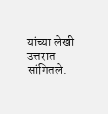यांच्या लेखी उत्तरात सांगितले.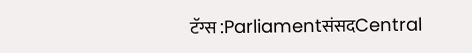टॅग्स :ParliamentसंसदCentral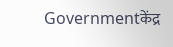Governmentकेंद्र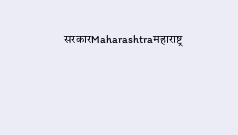सरकारMaharashtraमहाराष्ट्र